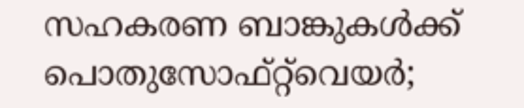സഹകരണ ബാങ്കുകൾക്ക് പൊതുസോഫ്റ്റ്‌വെയർ;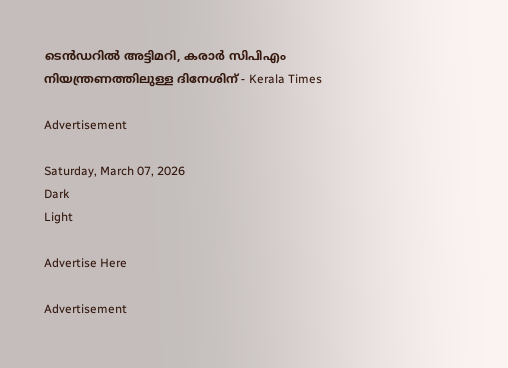ടെൻഡറിൽ അട്ടിമറി, കരാർ സിപിഎം നിയന്ത്രണത്തിലുള്ള ദിനേശിന് - Kerala Times

Advertisement

Saturday, March 07, 2026
Dark
Light

Advertise Here

Advertisement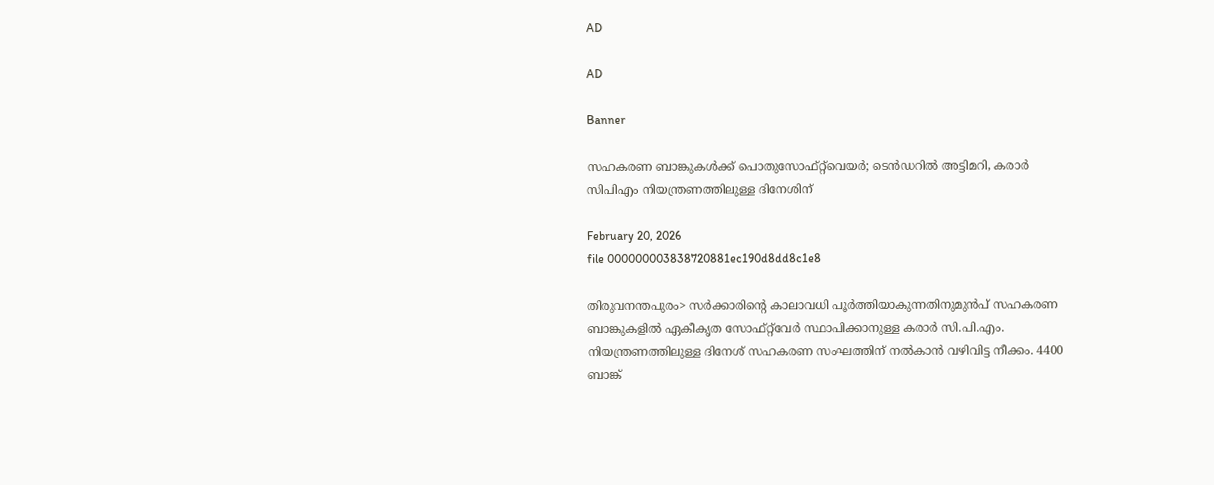AD

AD

Banner

സഹകരണ ബാങ്കുകൾക്ക് പൊതുസോഫ്റ്റ്‌വെയർ; ടെൻഡറിൽ അട്ടിമറി, കരാർ സിപിഎം നിയന്ത്രണത്തിലുള്ള ദിനേശിന്

February 20, 2026
file 000000003838720881ec190d8dd8c1e8

തിരുവനന്തപുരം> സർക്കാരിന്റെ കാലാവധി പൂർത്തിയാകുന്നതിനുമുൻപ്‌ സഹകരണ ബാങ്കുകളിൽ ഏകീകൃത സോഫ്റ്റ്‌വേർ സ്ഥാപിക്കാനുള്ള കരാർ സി.പി.എം. നിയന്ത്രണത്തിലുള്ള ദിനേശ് സഹകരണ സംഘത്തിന് നൽകാൻ വഴിവിട്ട നീക്കം. 4400 ബാങ്ക്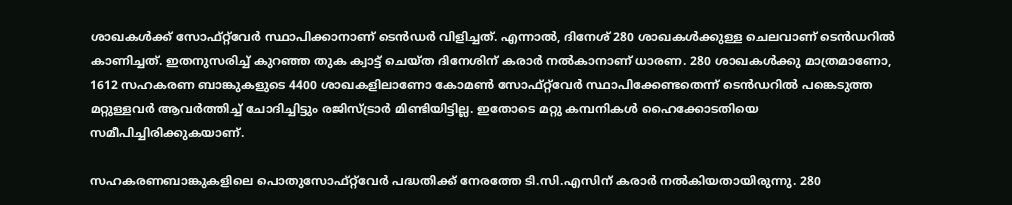ശാഖകൾക്ക് സോഫ്റ്റ്‌വേർ സ്ഥാപിക്കാനാണ് ടെൻഡർ വിളിച്ചത്. എന്നാൽ, ദിനേശ് 280 ശാഖകൾക്കുള്ള ചെലവാണ് ടെൻഡറിൽ കാണിച്ചത്. ഇതനുസരിച്ച് കുറഞ്ഞ തുക ക്വാട്ട് ചെയ്ത ദിനേശിന് കരാർ നൽകാനാണ് ധാരണ. 280 ശാഖകൾക്കു മാത്രമാണോ, 1612 സഹകരണ ബാങ്കുകളുടെ 4400 ശാഖകളിലാണോ കോമൺ സോഫ്റ്റ്‌വേർ സ്ഥാപിക്കേണ്ടതെന്ന് ടെൻഡറിൽ പങ്കെടുത്ത മറ്റുള്ളവർ ആവർത്തിച്ച് ചോദിച്ചിട്ടും രജിസ്ട്രാർ മിണ്ടിയിട്ടില്ല. ഇതോടെ മറ്റു കമ്പനികൾ ഹൈക്കോടതിയെ സമീപിച്ചിരിക്കുകയാണ്.

സഹകരണബാങ്കുകളിലെ പൊതുസോഫ്റ്റ്‌വേർ പദ്ധതിക്ക് നേരത്തേ ടി.സി.എസിന് കരാർ നൽകിയതായിരുന്നു. 280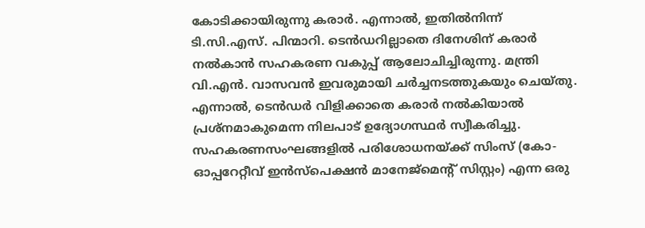കോടിക്കായിരുന്നു കരാർ. എന്നാൽ, ഇതിൽനിന്ന് ടി.സി.എസ്. പിന്മാറി. ടെൻഡറില്ലാതെ ദിനേശിന് കരാർ നൽകാൻ സഹകരണ വകുപ്പ് ആലോചിച്ചിരുന്നു. മന്ത്രി വി.എൻ. വാസവൻ ഇവരുമായി ചർച്ചനടത്തുകയും ചെയ്തു. എന്നാൽ, ടെൻഡർ വിളിക്കാതെ കരാർ നൽകിയാൽ പ്രശ്നമാകുമെന്ന നിലപാട് ഉദ്യോഗസ്ഥർ സ്വീകരിച്ചു. സഹകരണസംഘങ്ങളിൽ പരിശോധനയ്ക്ക് സിംസ് (കോ-ഓപ്പറേറ്റീവ് ഇൻസ്പെക്ഷൻ മാനേജ്‌മെന്റ് സിസ്റ്റം) എന്ന ഒരു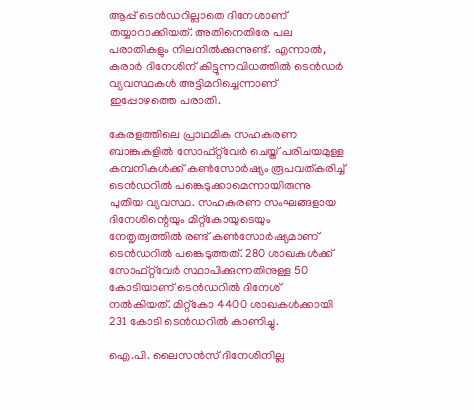ആപ്പ് ടെൻഡറില്ലാതെ ദിനേശാണ് തയ്യാറാക്കിയത്. അതിനെതിരേ പല പരാതികളും നിലനിൽക്കുന്നുണ്ട്. എന്നാൽ, കരാർ ദിനേശിന് കിട്ടുന്നവിധത്തിൽ ടെൻഡർ വ്യവസ്ഥകൾ അട്ടിമറിച്ചെന്നാണ് ഇപ്പോഴത്തെ പരാതി.

കേരളത്തിലെ പ്രാഥമിക സഹകരണ ബാങ്കുകളിൽ സോഫ്റ്റ്‌വേർ ചെയ്ത് പരിചയമുള്ള കമ്പനികൾക്ക് കൺസോർഷ്യം രൂപവത്കരിച്ച് ടെൻഡറിൽ പങ്കെടുക്കാമെന്നായിരുന്നു പുതിയ വ്യവസ്ഥ. സഹകരണ സംഘങ്ങളായ ദിനേശിന്റെയും മിറ്റ്‌കോയുടെയും നേതൃത്വത്തിൽ രണ്ട് കൺസോർഷ്യമാണ് ടെൻഡറിൽ പങ്കെടുത്തത്. 280 ശാഖകൾക്ക് സോഫ്റ്റ്‌വേർ സ്ഥാപിക്കുന്നതിനുള്ള 50 കോടിയാണ് ടെൻഡറിൽ ദിനേശ് നൽകിയത്. മിറ്റ്‌കോ 4400 ശാഖകൾക്കായി 231 കോടി ടെൻഡറിൽ കാണിച്ചു.

ഐ.പി. ലൈസൻസ് ദിനേശിനില്ല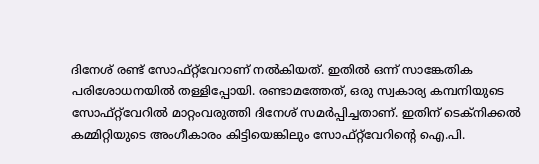ദിനേശ് രണ്ട് സോഫ്റ്റ്‌വേറാണ് നൽകിയത്. ഇതിൽ ഒന്ന് സാങ്കേതിക പരിശോധനയിൽ തള്ളിപ്പോയി. രണ്ടാമത്തേത്, ഒരു സ്വകാര്യ കമ്പനിയുടെ സോഫ്റ്റ്‌വേറിൽ മാറ്റംവരുത്തി ദിനേശ് സമർപ്പിച്ചതാണ്. ഇതിന് ടെക്‌നിക്കൽ കമ്മിറ്റിയുടെ അംഗീകാരം കിട്ടിയെങ്കിലും സോഫ്റ്റ്‌വേറിന്റെ ഐ.പി.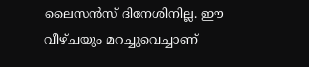ലൈസൻസ് ദിനേശിനില്ല. ഈ വീഴ്ചയും മറച്ചുവെച്ചാണ്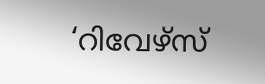‘റിവേഴ്‌സ്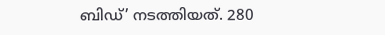ബിഡ്’ നടത്തിയത്. 280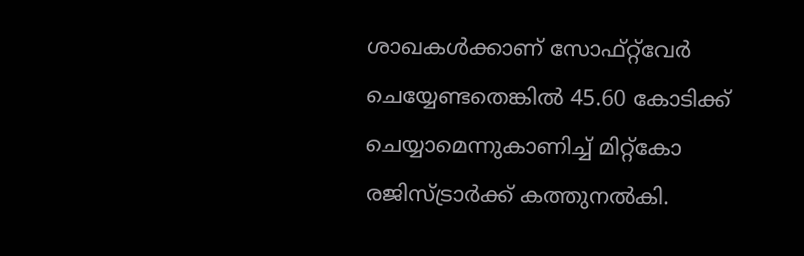ശാഖകൾക്കാണ് സോഫ്റ്റ്‌വേർ ചെയ്യേണ്ടതെങ്കിൽ 45.60 കോടിക്ക് ചെയ്യാമെന്നുകാണിച്ച് മിറ്റ്‌കോ രജിസ്ട്രാർക്ക് കത്തുനൽകി.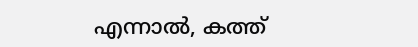എന്നാൽ, കത്ത്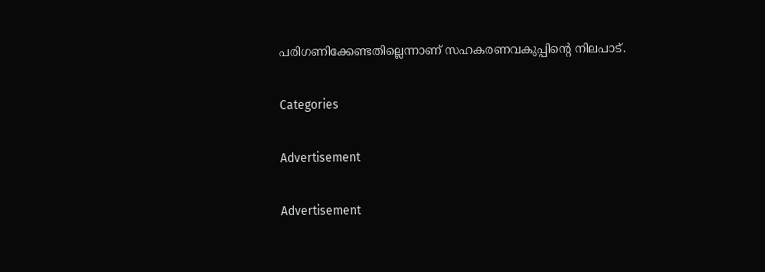പരിഗണിക്കേണ്ടതില്ലെന്നാണ് സഹകരണവകുപ്പിന്റെ നിലപാട്.

Categories

Advertisement

Advertisement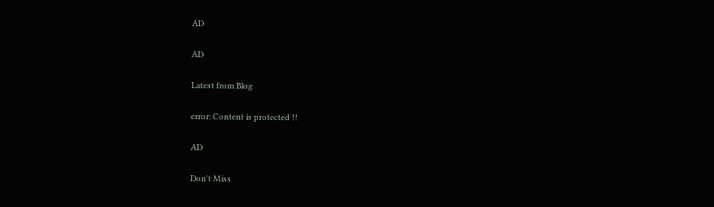AD

AD

Latest from Blog

error: Content is protected !!

AD

Don't Miss